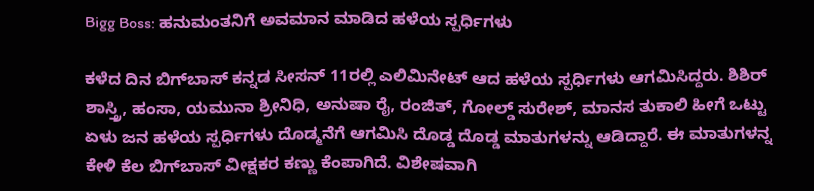Bigg Boss: ಹನುಮಂತನಿಗೆ ಅವಮಾನ ಮಾಡಿದ ಹಳೆಯ ಸ್ಪರ್ಧಿಗಳು

ಕಳೆದ ದಿನ ಬಿಗ್‌ಬಾಸ್‌ ಕನ್ನಡ ಸೀಸನ್ 11ರಲ್ಲಿ ಎಲಿಮಿನೇಟ್ ಆದ ಹಳೆಯ ಸ್ಪರ್ಧಿಗಳು ಆಗಮಿಸಿದ್ದರು. ಶಿಶಿರ್ ಶಾಸ್ತ್ರಿ, ಹಂಸಾ, ಯಮುನಾ ಶ್ರೀನಿಧಿ, ಅನುಷಾ ರೈ, ರಂಜಿತ್, ಗೋಲ್ಡ್ ಸುರೇಶ್, ಮಾನಸ ತುಕಾಲಿ ಹೀಗೆ ಒಟ್ಟು ಏಳು ಜನ ಹಳೆಯ ಸ್ಪರ್ಧಿಗಳು ದೊಡ್ಮನೆಗೆ ಆಗಮಿಸಿ ದೊಡ್ಡ ದೊಡ್ಡ ಮಾತುಗಳನ್ನು ಆಡಿದ್ದಾರೆ. ಈ ಮಾತುಗಳನ್ನ ಕೇಳಿ ಕೆಲ ಬಿಗ್‌ಬಾಸ್‌ ವೀಕ್ಷಕರ ಕಣ್ಣು ಕೆಂಪಾಗಿದೆ. ವಿಶೇಷವಾಗಿ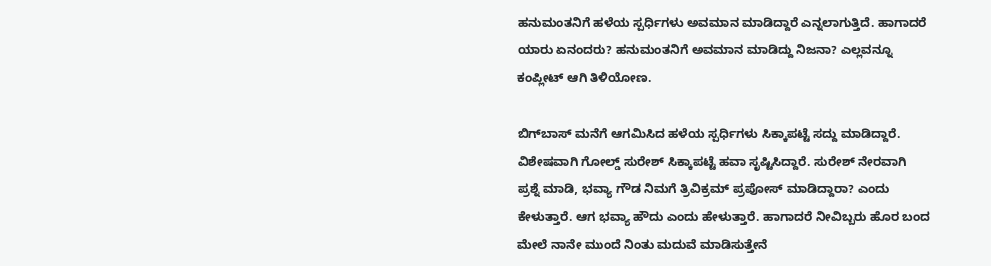ಹನುಮಂತನಿಗೆ ಹಳೆಯ ಸ್ಪರ್ಧಿಗಳು ಅವಮಾನ ಮಾಡಿದ್ದಾರೆ ಎನ್ನಲಾಗುತ್ತಿದೆ. ಹಾಗಾದರೆ ಯಾರು ಏನಂದರು? ಹನುಮಂತನಿಗೆ ಅವಮಾನ ಮಾಡಿದ್ದು ನಿಜನಾ? ಎಲ್ಲವನ್ನೂ ಕಂಪ್ಲೀಟ್ ಆಗಿ ತಿಳಿಯೋಣ.

ಬಿಗ್‌ಬಾಸ್‌ ಮನೆಗೆ ಆಗಮಿಸಿದ ಹಳೆಯ ಸ್ಪರ್ಧಿಗಳು ಸಿಕ್ಕಾಪಟ್ಟೆ ಸದ್ದು ಮಾಡಿದ್ದಾರೆ. ವಿಶೇಷವಾಗಿ ಗೋಲ್ಡ್‌ ಸುರೇಶ್ ಸಿಕ್ಕಾಪಟ್ಟೆ ಹವಾ ಸೃಷ್ಟಿಸಿದ್ದಾರೆ. ಸುರೇಶ್ ನೇರವಾಗಿ ಪ್ರಶ್ನೆ ಮಾಡಿ, ಭವ್ಯಾ ಗೌಡ ನಿಮಗೆ ತ್ರಿವಿಕ್ರಮ್ ಪ್ರಪೋಸ್ ಮಾಡಿದ್ದಾರಾ? ಎಂದು ಕೇಳುತ್ತಾರೆ. ಆಗ ಭವ್ಯಾ ಹೌದು ಎಂದು ಹೇಳುತ್ತಾರೆ. ಹಾಗಾದರೆ ನೀವಿಬ್ಬರು ಹೊರ ಬಂದ ಮೇಲೆ ನಾನೇ ಮುಂದೆ ನಿಂತು ಮದುವೆ ಮಾಡಿಸುತ್ತೇನೆ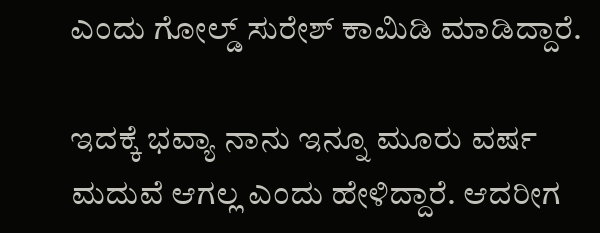ಎಂದು ಗೋಲ್ಡ್ ಸುರೇಶ್ ಕಾಮಿಡಿ ಮಾಡಿದ್ದಾರೆ.

ಇದಕ್ಕೆ ಭವ್ಯಾ ನಾನು ಇನ್ನೂ ಮೂರು ವರ್ಷ ಮದುವೆ ಆಗಲ್ಲ ಎಂದು ಹೇಳಿದ್ದಾರೆ. ಆದರೀಗ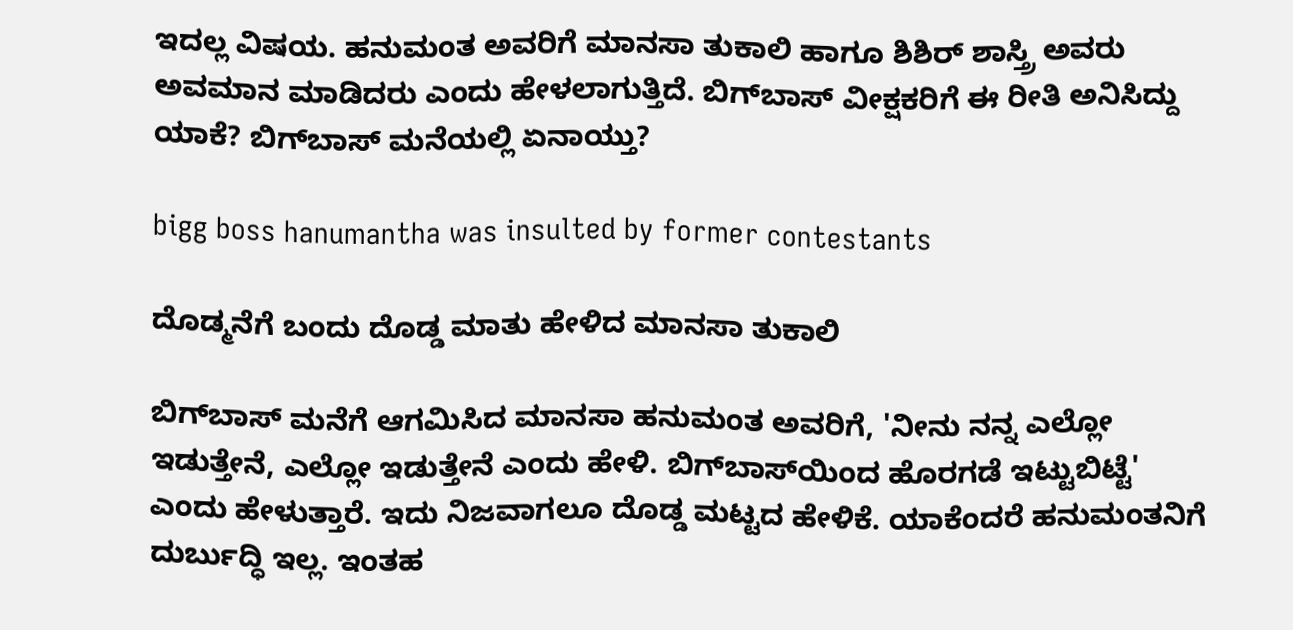ಇದಲ್ಲ ವಿಷಯ. ಹನುಮಂತ ಅವರಿಗೆ ಮಾನಸಾ ತುಕಾಲಿ ಹಾಗೂ ಶಿಶಿರ್ ಶಾಸ್ತ್ರಿ ಅವರು ಅವಮಾನ ಮಾಡಿದರು ಎಂದು ಹೇಳಲಾಗುತ್ತಿದೆ. ಬಿಗ್‌ಬಾಸ್‌ ವೀಕ್ಷಕರಿಗೆ ಈ ರೀತಿ ಅನಿಸಿದ್ದು ಯಾಕೆ? ಬಿಗ್‌ಬಾಸ್‌ ಮನೆಯಲ್ಲಿ ಏನಾಯ್ತು?

bigg boss hanumantha was insulted by former contestants

ದೊಡ್ಮನೆಗೆ ಬಂದು ದೊಡ್ಡ ಮಾತು ಹೇಳಿದ ಮಾನಸಾ ತುಕಾಲಿ

ಬಿಗ್‌ಬಾಸ್‌ ಮನೆಗೆ ಆಗಮಿಸಿದ ಮಾನಸಾ ಹನುಮಂತ ಅವರಿಗೆ, 'ನೀನು ನನ್ನ ಎಲ್ಲೋ ಇಡುತ್ತೇನೆ, ಎಲ್ಲೋ ಇಡುತ್ತೇನೆ ಎಂದು ಹೇಳಿ. ಬಿಗ್‌ಬಾಸ್‌ಯಿಂದ ಹೊರಗಡೆ ಇಟ್ಟುಬಿಟ್ಟೆ' ಎಂದು ಹೇಳುತ್ತಾರೆ. ಇದು ನಿಜವಾಗಲೂ ದೊಡ್ಡ ಮಟ್ಟದ ಹೇಳಿಕೆ. ಯಾಕೆಂದರೆ ಹನುಮಂತನಿಗೆ ದುರ್ಬುದ್ಧಿ ಇಲ್ಲ. ಇಂತಹ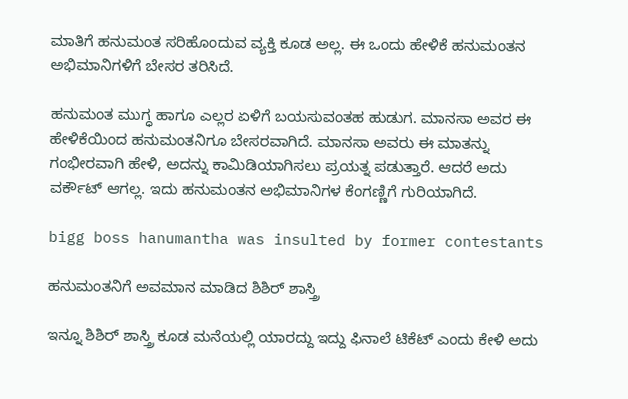ಮಾತಿಗೆ ಹನುಮಂತ ಸರಿಹೊಂದುವ ವ್ಯಕ್ತಿ ಕೂಡ ಅಲ್ಲ. ಈ ಒಂದು ಹೇಳಿಕೆ ಹನುಮಂತನ ಅಭಿಮಾನಿಗಳಿಗೆ ಬೇಸರ ತರಿಸಿದೆ.

ಹನುಮಂತ ಮುಗ್ಧ ಹಾಗೂ ಎಲ್ಲರ ಏಳಿಗೆ ಬಯಸುವಂತಹ ಹುಡುಗ. ಮಾನಸಾ ಅವರ ಈ ಹೇಳಿಕೆಯಿಂದ ಹನುಮಂತನಿಗೂ ಬೇಸರವಾಗಿದೆ. ಮಾನಸಾ ಅವರು ಈ ಮಾತನ್ನು ಗಂಭೀರವಾಗಿ ಹೇಳಿ, ಅದನ್ನು ಕಾಮಿಡಿಯಾಗಿಸಲು ಪ್ರಯತ್ನ ಪಡುತ್ತಾರೆ. ಆದರೆ ಅದು ವರ್ಕೌಟ್ ಆಗಲ್ಲ. ಇದು ಹನುಮಂತನ ಅಭಿಮಾನಿಗಳ ಕೆಂಗಣ್ಣಿಗೆ ಗುರಿಯಾಗಿದೆ.

bigg boss hanumantha was insulted by former contestants

ಹನುಮಂತನಿಗೆ ಅವಮಾನ ಮಾಡಿದ ಶಿಶಿರ್ ಶಾಸ್ತ್ರಿ

ಇನ್ನೂ ಶಿಶಿರ್ ಶಾಸ್ತ್ರಿ ಕೂಡ ಮನೆಯಲ್ಲಿ ಯಾರದ್ದು ಇದ್ದು ಫಿನಾಲೆ ಟಿಕೆಟ್ ಎಂದು ಕೇಳಿ ಅದು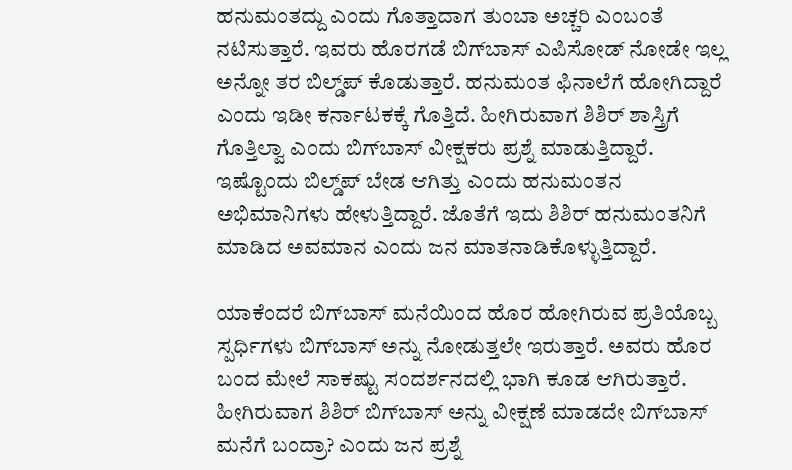ಹನುಮಂತದ್ದು ಎಂದು ಗೊತ್ತಾದಾಗ ತುಂಬಾ ಅಚ್ಚರಿ ಎಂಬಂತೆ ನಟಿಸುತ್ತಾರೆ. ಇವರು ಹೊರಗಡೆ ಬಿಗ್‌ಬಾಸ್‌ ಎಪಿಸೋಡ್ ನೋಡೇ ಇಲ್ಲ ಅನ್ನೋ ತರ ಬಿಲ್ಡ್‌ಪ್ ಕೊಡುತ್ತಾರೆ. ಹನುಮಂತ ಫಿನಾಲೆಗೆ ಹೋಗಿದ್ದಾರೆ ಎಂದು ಇಡೀ ಕರ್ನಾಟಕಕ್ಕೆ ಗೊತ್ತಿದೆ. ಹೀಗಿರುವಾಗ ಶಿಶಿರ್ ಶಾಸ್ತ್ರಿಗೆ ಗೊತ್ತಿಲ್ವಾ ಎಂದು ಬಿಗ್‌ಬಾಸ್‌ ವೀಕ್ಷಕರು ಪ್ರಶ್ನೆ ಮಾಡುತ್ತಿದ್ದಾರೆ. ಇಷ್ಟೊಂದು ಬಿಲ್ಡ್‌ಪ್ ಬೇಡ ಆಗಿತ್ತು ಎಂದು ಹನುಮಂತನ ಅಭಿಮಾನಿಗಳು ಹೇಳುತ್ತಿದ್ದಾರೆ. ಜೊತೆಗೆ ಇದು ಶಿಶಿರ್ ಹನುಮಂತನಿಗೆ ಮಾಡಿದ ಅವಮಾನ ಎಂದು ಜನ ಮಾತನಾಡಿಕೊಳ್ಳುತ್ತಿದ್ದಾರೆ.

ಯಾಕೆಂದರೆ ಬಿಗ್‌ಬಾಸ್‌ ಮನೆಯಿಂದ ಹೊರ ಹೋಗಿರುವ ಪ್ರತಿಯೊಬ್ಬ ಸ್ಪರ್ಧಿಗಳು ಬಿಗ್‌ಬಾಸ್‌ ಅನ್ನು ನೋಡುತ್ತಲೇ ಇರುತ್ತಾರೆ. ಅವರು ಹೊರ ಬಂದ ಮೇಲೆ ಸಾಕಷ್ಟು ಸಂದರ್ಶನದಲ್ಲಿ ಭಾಗಿ ಕೂಡ ಆಗಿರುತ್ತಾರೆ. ಹೀಗಿರುವಾಗ ಶಿಶಿರ್ ಬಿಗ್‌ಬಾಸ್‌ ಅನ್ನು ವೀಕ್ಷಣೆ ಮಾಡದೇ ಬಿಗ್‌ಬಾಸ್‌ ಮನೆಗೆ ಬಂದ್ರಾ? ಎಂದು ಜನ ಪ್ರಶ್ನೆ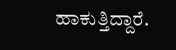ಹಾಕುತ್ತಿದ್ದಾರೆ.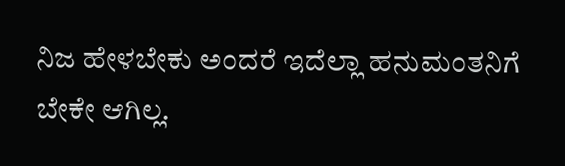ನಿಜ ಹೇಳಬೇಕು ಅಂದರೆ ಇದೆಲ್ಲಾ ಹನುಮಂತನಿಗೆ ಬೇಕೇ ಆಗಿಲ್ಲ.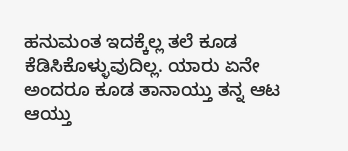ಹನುಮಂತ ಇದಕ್ಕೆಲ್ಲ ತಲೆ ಕೂಡ ಕೆಡಿಸಿಕೊಳ್ಳುವುದಿಲ್ಲ. ಯಾರು ಏನೇ ಅಂದರೂ ಕೂಡ ತಾನಾಯ್ತು ತನ್ನ ಆಟ ಆಯ್ತು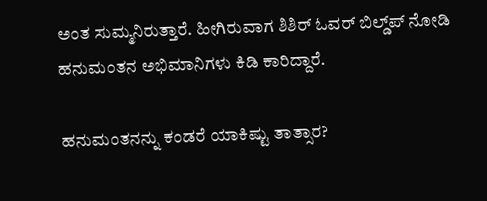ಅಂತ ಸುಮ್ಮನಿರುತ್ತಾರೆ. ಹೀಗಿರುವಾಗ ಶಿಶಿರ್ ಓವರ್ ಬಿಲ್ಡ್‌ಪ್ ನೋಡಿ ಹನುಮಂತನ ಅಭಿಮಾನಿಗಳು ಕಿಡಿ ಕಾರಿದ್ದಾರೆ.

ಹನುಮಂತನನ್ನು ಕಂಡರೆ ಯಾಕಿಷ್ಟು ತಾತ್ಸಾರ?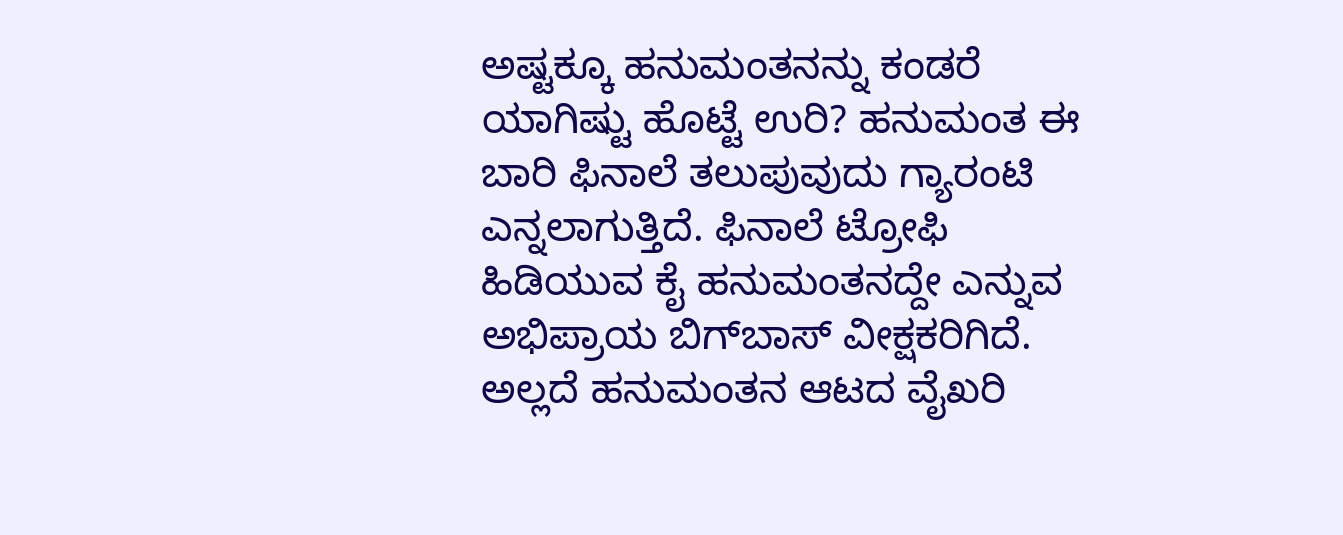ಅಷ್ಟಕ್ಕೂ ಹನುಮಂತನನ್ನು ಕಂಡರೆ ಯಾಗಿಷ್ಟು ಹೊಟ್ಟೆ ಉರಿ? ಹನುಮಂತ ಈ ಬಾರಿ ಫಿನಾಲೆ ತಲುಪುವುದು ಗ್ಯಾರಂಟಿ ಎನ್ನಲಾಗುತ್ತಿದೆ. ಫಿನಾಲೆ ಟ್ರೋಫಿ ಹಿಡಿಯುವ ಕೈ ಹನುಮಂತನದ್ದೇ ಎನ್ನುವ ಅಭಿಪ್ರಾಯ ಬಿಗ್‌ಬಾಸ್ ವೀಕ್ಷಕರಿಗಿದೆ. ಅಲ್ಲದೆ ಹನುಮಂತನ ಆಟದ ವೈಖರಿ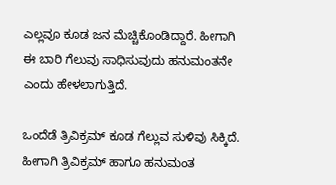ಎಲ್ಲವೂ ಕೂಡ ಜನ ಮೆಚ್ಚಿಕೊಂಡಿದ್ದಾರೆ. ಹೀಗಾಗಿ ಈ ಬಾರಿ ಗೆಲುವು ಸಾಧಿಸುವುದು ಹನುಮಂತನೇ ಎಂದು ಹೇಳಲಾಗುತ್ತಿದೆ.

ಒಂದೆಡೆ ತ್ರಿವಿಕ್ರಮ್ ಕೂಡ ಗೆಲ್ಲುವ ಸುಳಿವು ಸಿಕ್ಕಿದೆ. ಹೀಗಾಗಿ ತ್ರಿವಿಕ್ರಮ್ ಹಾಗೂ ಹನುಮಂತ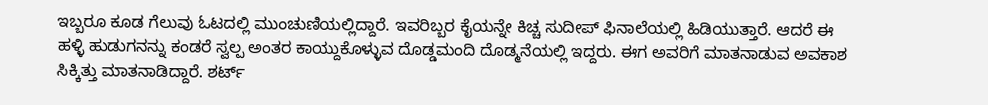ಇಬ್ಬರೂ ಕೂಡ ಗೆಲುವು ಓಟದಲ್ಲಿ ಮುಂಚುಣಿಯಲ್ಲಿದ್ದಾರೆ. ಇವರಿಬ್ಬರ ಕೈಯನ್ನೇ ಕಿಚ್ಚ ಸುದೀಪ್ ಫಿನಾಲೆಯಲ್ಲಿ ಹಿಡಿಯುತ್ತಾರೆ. ಆದರೆ ಈ ಹಳ್ಳಿ ಹುಡುಗನನ್ನು ಕಂಡರೆ ಸ್ವಲ್ಪ ಅಂತರ ಕಾಯ್ದುಕೊಳ್ಳುವ ದೊಡ್ಡಮಂದಿ ದೊಡ್ಮನೆಯಲ್ಲಿ ಇದ್ದರು. ಈಗ ಅವರಿಗೆ ಮಾತನಾಡುವ ಅವಕಾಶ ಸಿಕ್ಕಿತ್ತು ಮಾತನಾಡಿದ್ದಾರೆ. ಶರ್ಟ್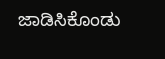ಜಾಡಿಸಿಕೊಂಡು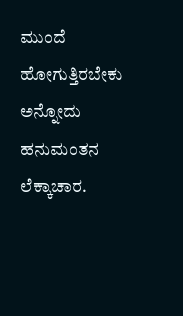ಮುಂದೆ ಹೋಗುತ್ತಿರಬೇಕು ಅನ್ನೋದು ಹನುಮಂತನ ಲೆಕ್ಕಾಚಾರ.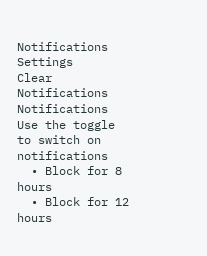Notifications
Settings
Clear Notifications
Notifications
Use the toggle to switch on notifications
  • Block for 8 hours
  • Block for 12 hours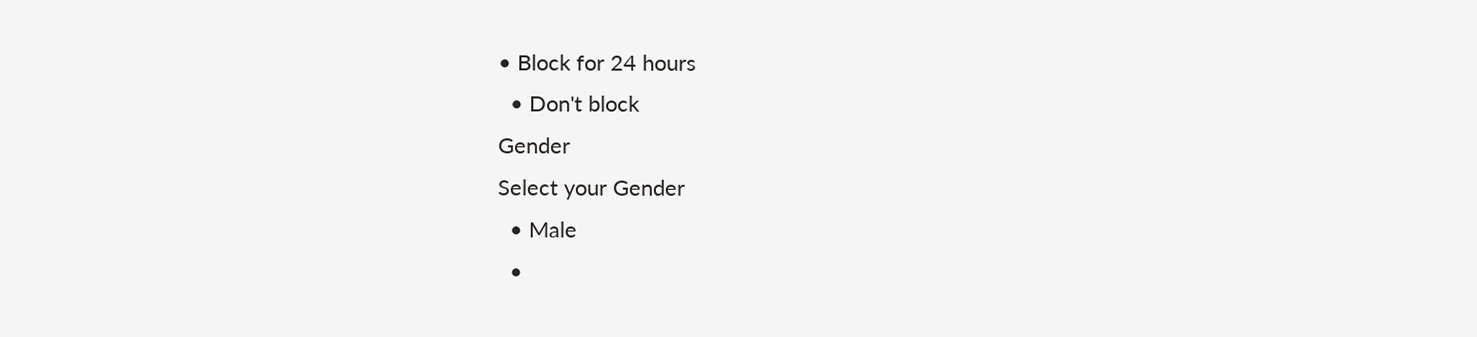• Block for 24 hours
  • Don't block
Gender
Select your Gender
  • Male
  •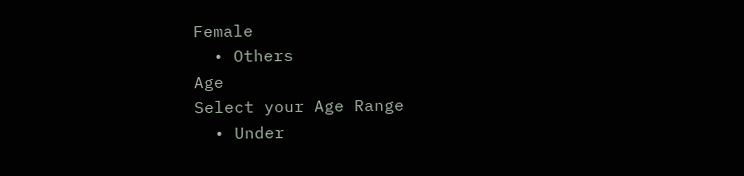Female
  • Others
Age
Select your Age Range
  • Under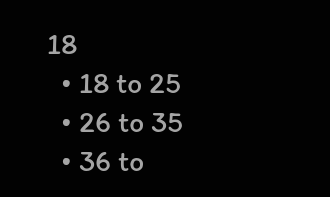18
  • 18 to 25
  • 26 to 35
  • 36 to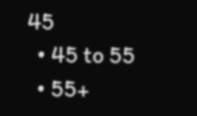45
  • 45 to 55
  • 55+